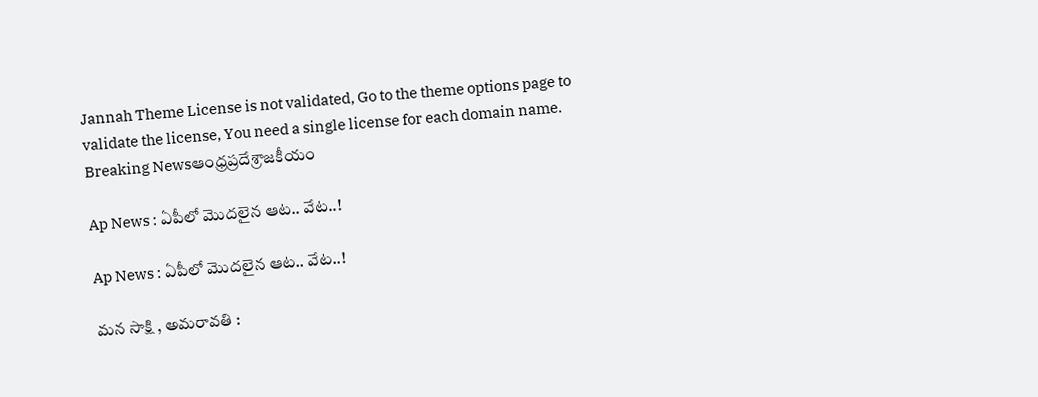Jannah Theme License is not validated, Go to the theme options page to validate the license, You need a single license for each domain name.
Breaking Newsఆంధ్రప్రదేశ్రాజకీయం

Ap News : ఏపీలో మొదలైన ఆట.. వేట..!

Ap News : ఏపీలో మొదలైన ఆట.. వేట..!

మన సాక్షి , అమరావతి :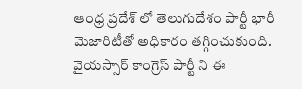ఆంధ్ర ప్రదేశ్ లో తెలుగుదేశం పార్టీ భారీ మెజారిటీతో అధికారం తగ్గించుకుంది. వైయస్సార్ కాంగ్రెస్ పార్టీ ని ఈ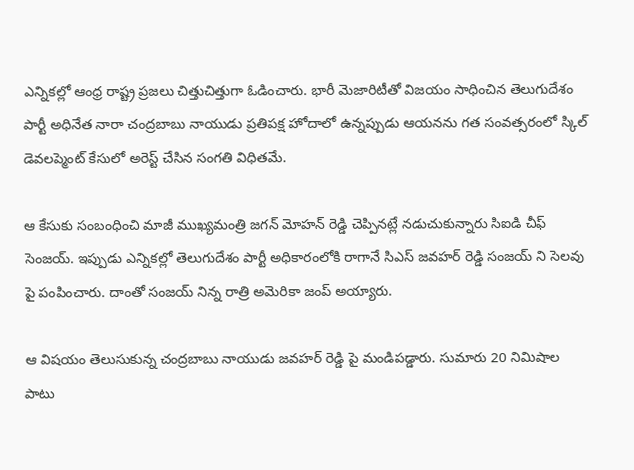ఎన్నికల్లో ఆంధ్ర రాష్ట్ర ప్రజలు చిత్తుచిత్తుగా ఓడించారు. భారీ మెజారిటీతో విజయం సాధించిన తెలుగుదేశం పార్టీ అధినేత నారా చంద్రబాబు నాయుడు ప్రతిపక్ష హోదాలో ఉన్నప్పుడు ఆయనను గత సంవత్సరంలో స్కిల్ డెవలప్మెంట్ కేసులో అరెస్ట్ చేసిన సంగతి విధితమే.

ఆ కేసుకు సంబంధించి మాజీ ముఖ్యమంత్రి జగన్ మోహన్ రెడ్డి చెప్పినట్లే నడుచుకున్నారు సిఐడి చీఫ్ సెంజయ్. ఇప్పుడు ఎన్నికల్లో తెలుగుదేశం పార్టీ అధికారంలోకి రాగానే సిఎస్ జవహర్ రెడ్డి సంజయ్ ని సెలవు పై పంపించారు. దాంతో సంజయ్ నిన్న రాత్రి అమెరికా జంప్ అయ్యారు.

ఆ విషయం తెలుసుకున్న చంద్రబాబు నాయుడు జవహర్ రెడ్డి పై మండిపడ్డారు. సుమారు 20 నిమిషాల పాటు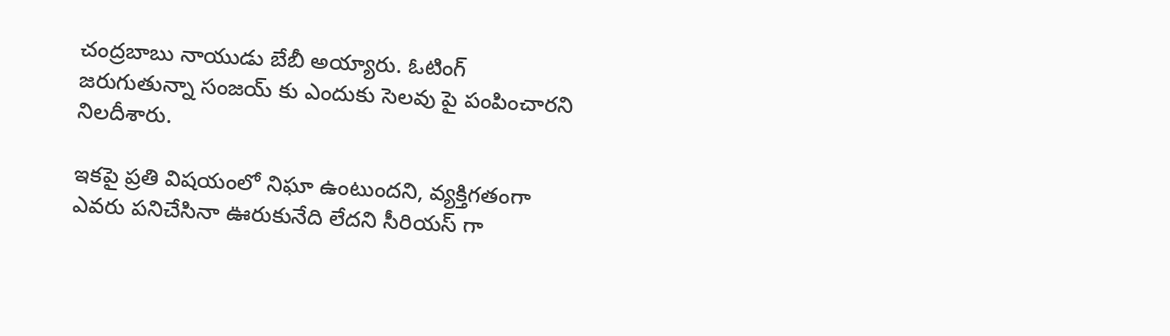చంద్రబాబు నాయుడు బేబీ అయ్యారు. ఓటింగ్ జరుగుతున్నా సంజయ్ కు ఎందుకు సెలవు పై పంపించారని నిలదీశారు.

ఇకపై ప్రతి విషయంలో నిఘా ఉంటుందని, వ్యక్తిగతంగా ఎవరు పనిచేసినా ఊరుకునేది లేదని సీరియస్ గా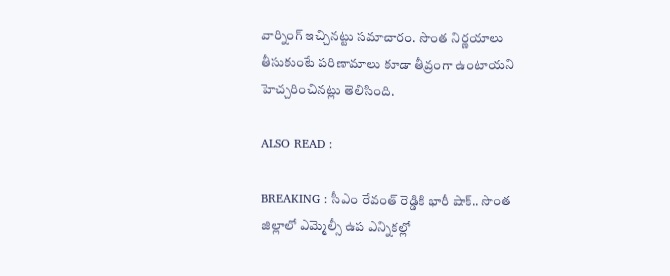వార్నింగ్ ఇచ్చినట్టు సమాచారం. సొంత నిర్ణయాలు తీసుకుంటే పరిణామాలు కూడా తీవ్రంగా ఉంటాయని హెచ్చరించినట్లు తెలిసింది.

ALSO READ :

BREAKING : సీఎం రేవంత్ రెడ్డికి భారీ షాక్.. సొంత జిల్లాలో ఎమ్మెల్సీ ఉప ఎన్నికల్లో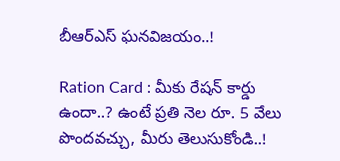బీఆర్ఎస్ ఘనవిజయం..!

Ration Card : మీకు రేషన్ కార్డు ఉందా..? ఉంటే ప్రతి నెల రూ. 5 వేలు పొందవచ్చు, మీరు తెలుసుకోండి..!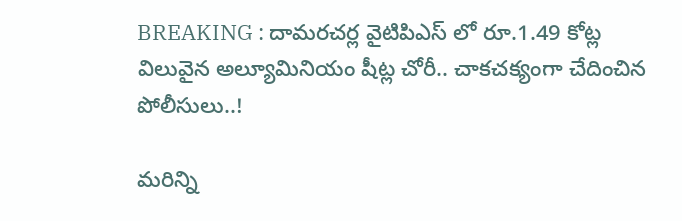BREAKING : దామరచర్ల వైటిపిఎస్ లో రూ.1.49 కోట్ల విలువైన అల్యూమినియం షీట్ల చోరీ.. చాకచక్యంగా చేదించిన పోలీసులు..!

మరిన్ని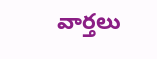వార్తలు